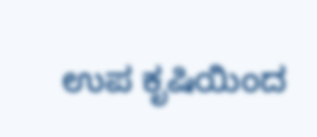ಉಪ ಕೃಷಿಯಿಂದ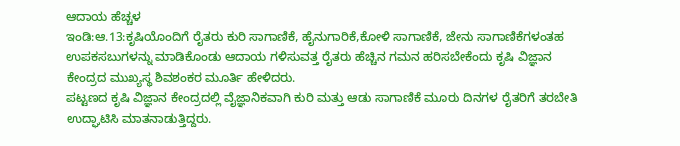ಆದಾಯ ಹೆಚ್ಚಳ
ಇಂಡಿ:ಆ.13:ಕೃಷಿಯೊಂದಿಗೆ ರೈತರು ಕುರಿ ಸಾಗಾಣಿಕೆ, ಹೈನುಗಾರಿಕೆ,ಕೋಳಿ ಸಾಗಾಣಿಕೆ, ಜೇನು ಸಾಗಾಣಿಕೆಗಳಂತಹ ಉಪಕಸಬುಗಳನ್ನು ಮಾಡಿಕೊಂಡು ಆದಾಯ ಗಳಿಸುವತ್ತ ರೈತರು ಹೆಚ್ಚಿನ ಗಮನ ಹರಿಸಬೇಕೆಂದು ಕೃಷಿ ವಿಜ್ಞಾನ ಕೇಂದ್ರದ ಮುಖ್ಯಸ್ಥ ಶಿವಶಂಕರ ಮೂರ್ತಿ ಹೇಳಿದರು.
ಪಟ್ಟಣದ ಕೃಷಿ ವಿಜ್ಞಾನ ಕೇಂದ್ರದಲ್ಲಿ ವೈಜ್ಞಾನಿಕವಾಗಿ ಕುರಿ ಮತ್ತು ಆಡು ಸಾಗಾಣಿಕೆ ಮೂರು ದಿನಗಳ ರೈತರಿಗೆ ತರಬೇತಿ ಉದ್ಘಾಟಿಸಿ ಮಾತನಾಡುತ್ತಿದ್ದರು.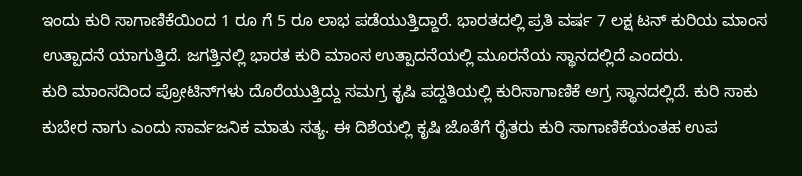ಇಂದು ಕುರಿ ಸಾಗಾಣಿಕೆಯಿಂದ 1 ರೂ ಗೆ 5 ರೂ ಲಾಭ ಪಡೆಯುತ್ತಿದ್ದಾರೆ. ಭಾರತದಲ್ಲಿ ಪ್ರತಿ ವರ್ಷ 7 ಲಕ್ಷ ಟನ್ ಕುರಿಯ ಮಾಂಸ ಉತ್ಪಾದನೆ ಯಾಗುತ್ತಿದೆ. ಜಗತ್ತಿನಲ್ಲಿ ಭಾರತ ಕುರಿ ಮಾಂಸ ಉತ್ಪಾದನೆಯಲ್ಲಿ ಮೂರನೆಯ ಸ್ಥಾನದಲ್ಲಿದೆ ಎಂದರು.
ಕುರಿ ಮಾಂಸದಿಂದ ಪ್ರೋಟಿನ್‍ಗಳು ದೊರೆಯುತ್ತಿದ್ದು ಸಮಗ್ರ ಕೃಷಿ ಪದ್ದತಿಯಲ್ಲಿ ಕುರಿಸಾಗಾಣಿಕೆ ಅಗ್ರ ಸ್ಥಾನದಲ್ಲಿದೆ. ಕುರಿ ಸಾಕು ಕುಬೇರ ನಾಗು ಎಂದು ಸಾರ್ವಜನಿಕ ಮಾತು ಸತ್ಯ. ಈ ದಿಶೆಯಲ್ಲಿ ಕೃಷಿ ಜೊತೆಗೆ ರೈತರು ಕುರಿ ಸಾಗಾಣಿಕೆಯಂತಹ ಉಪ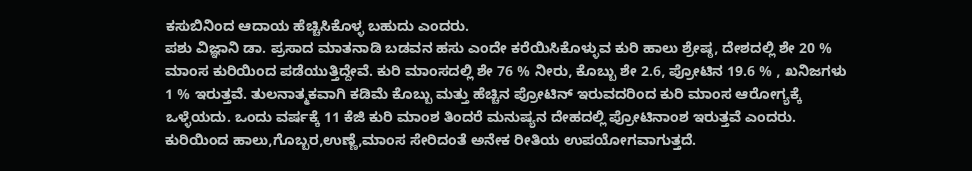ಕಸುಬಿನಿಂದ ಆದಾಯ ಹೆಚ್ಚಿಸಿಕೊಳ್ಳ ಬಹುದು ಎಂದರು.
ಪಶು ವಿಜ್ಞಾನಿ ಡಾ. ಪ್ರಸಾದ ಮಾತನಾಡಿ ಬಡವನ ಹಸು ಎಂದೇ ಕರೆಯಿಸಿಕೊಳ್ಳುವ ಕುರಿ ಹಾಲು ಶ್ರೇಷ್ಠ, ದೇಶದಲ್ಲಿ ಶೇ 20 % ಮಾಂಸ ಕುರಿಯಿಂದ ಪಡೆಯುತ್ತಿದ್ದೇವೆ. ಕುರಿ ಮಾಂಸದಲ್ಲಿ ಶೇ 76 % ನೀರು, ಕೊಬ್ಬು ಶೇ 2.6, ಪ್ರೋಟಿನ 19.6 % , ಖನಿಜಗಳು 1 % ಇರುತ್ತವೆ. ತುಲನಾತ್ಮಕವಾಗಿ ಕಡಿಮೆ ಕೊಬ್ಬು ಮತ್ತು ಹೆಚ್ಚಿನ ಪ್ರೋಟಿನ್ ಇರುವದರಿಂದ ಕುರಿ ಮಾಂಸ ಆರೋಗ್ಯಕ್ಕೆ ಒಳ್ಳೆಯದು. ಒಂದು ವರ್ಷಕ್ಕೆ 11 ಕೆಜಿ ಕುರಿ ಮಾಂಶ ತಿಂದರೆ ಮನುಷ್ಯನ ದೇಹದಲ್ಲಿ ಪ್ರೋಟಿನಾಂಶ ಇರುತ್ತವೆ ಎಂದರು.
ಕುರಿಯಿಂದ ಹಾಲು,ಗೊಬ್ಬರ,ಉಣ್ಣೆ,ಮಾಂಸ ಸೇರಿದಂತೆ ಅನೇಕ ರೀತಿಯ ಉಪಯೋಗವಾಗುತ್ತದೆ.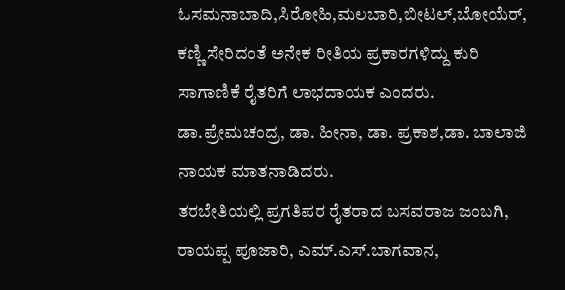ಓಸಮನಾಬಾದಿ,ಸಿರೋಹಿ,ಮಲಬಾರಿ,ಬೀಟಲ್,ಬೋಯೆರ್, ಕಣ್ಣಿ ಸೇರಿದಂತೆ ಅನೇಕ ರೀತಿಯ ಪ್ರಕಾರಗಳಿದ್ದು ಕುರಿ ಸಾಗಾಣಿಕೆ ರೈತರಿಗೆ ಲಾಭದಾಯಕ ಎಂದರು.
ಡಾ.ಪ್ರೇಮಚಂದ್ರ, ಡಾ. ಹೀನಾ, ಡಾ. ಪ್ರಕಾಶ,ಡಾ. ಬಾಲಾಜಿ ನಾಯಕ ಮಾತನಾಡಿದರು.
ತರಬೇತಿಯಲ್ಲಿ ಪ್ರಗತಿಪರ ರೈತರಾದ ಬಸವರಾಜ ಜಂಬಗಿ, ರಾಯಪ್ಪ ಪೂಜಾರಿ, ಎಮ್.ಎಸ್.ಬಾಗವಾನ,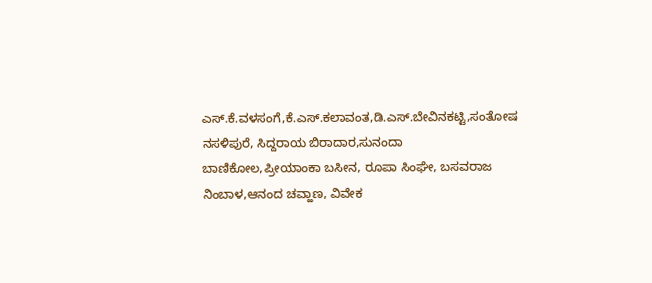ಎಸ್.ಕೆ.ವಳಸಂಗೆ,ಕೆ.ಎಸ್.ಕಲಾವಂತ,ಡಿ.ಎಸ್.ಬೇವಿನಕಟ್ಟಿ,ಸಂತೋಷ ನಸಳಿಪುರೆ, ಸಿದ್ದರಾಯ ಬಿರಾದಾರ,ಸುನಂದಾ ಬಾಣಿಕೋಲ,ಪ್ರೀಯಾಂಕಾ ಬಸೀನ, ರೂಪಾ ಸಿಂಘೇ, ಬಸವರಾಜ ನಿಂಬಾಳ,ಆನಂದ ಚವ್ಹಾಣ, ವಿವೇಕ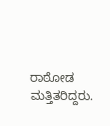ರಾಠೋಡ ಮತ್ತಿತರಿದ್ದರು.